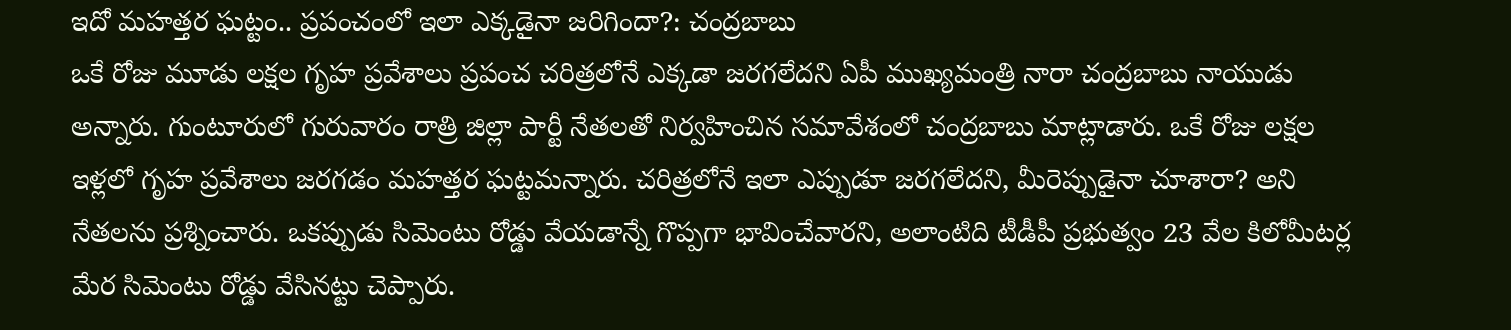ఇదో మహత్తర ఘట్టం.. ప్రపంచంలో ఇలా ఎక్కడైనా జరిగిందా?: చంద్రబాబు
ఒకే రోజు మూడు లక్షల గృహ ప్రవేశాలు ప్రపంచ చరిత్రలోనే ఎక్కడా జరగలేదని ఏపీ ముఖ్యమంత్రి నారా చంద్రబాబు నాయుడు అన్నారు. గుంటూరులో గురువారం రాత్రి జిల్లా పార్టీ నేతలతో నిర్వహించిన సమావేశంలో చంద్రబాబు మాట్లాడారు. ఒకే రోజు లక్షల ఇళ్లలో గృహ ప్రవేశాలు జరగడం మహత్తర ఘట్టమన్నారు. చరిత్రలోనే ఇలా ఎప్పుడూ జరగలేదని, మీరెప్పుడైనా చూశారా? అని నేతలను ప్రశ్నించారు. ఒకప్పుడు సిమెంటు రోడ్డు వేయడాన్నే గొప్పగా భావించేవారని, అలాంటిది టీడీపీ ప్రభుత్వం 23 వేల కిలోమీటర్ల మేర సిమెంటు రోడ్డు వేసినట్టు చెప్పారు.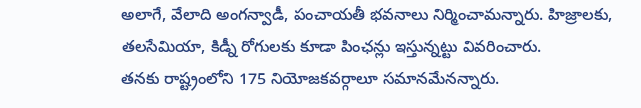అలాగే, వేలాది అంగన్వాడీ, పంచాయతీ భవనాలు నిర్మించామన్నారు. హిజ్రాలకు, తలసేమియా, కిడ్నీ రోగులకు కూడా పింఛన్లు ఇస్తున్నట్టు వివరించారు.
తనకు రాష్ట్రంలోని 175 నియోజకవర్గాలూ సమానమేనన్నారు.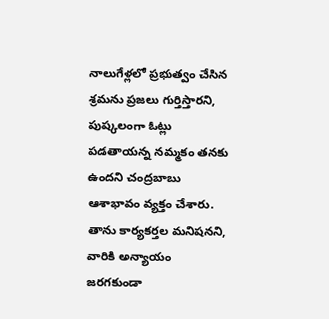నాలుగేళ్లలో ప్రభుత్వం చేసిన శ్రమను ప్రజలు గుర్తిస్తారని, పుష్కలంగా ఓట్లు పడతాయన్న నమ్మకం తనకు ఉందని చంద్రబాబు ఆశాభావం వ్యక్తం చేశారు. తాను కార్యకర్తల మనిషనని, వారికి అన్యాయం జరగకుండా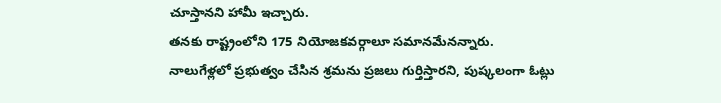చూస్తానని హామీ ఇచ్చారు.
తనకు రాష్ట్రంలోని 175 నియోజకవర్గాలూ సమానమేనన్నారు. నాలుగేళ్లలో ప్రభుత్వం చేసిన శ్రమను ప్రజలు గుర్తిస్తారని, పుష్కలంగా ఓట్లు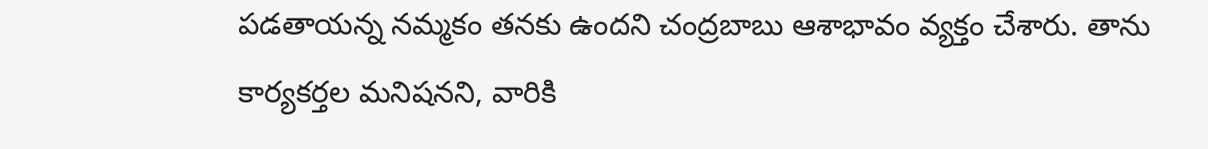పడతాయన్న నమ్మకం తనకు ఉందని చంద్రబాబు ఆశాభావం వ్యక్తం చేశారు. తాను కార్యకర్తల మనిషనని, వారికి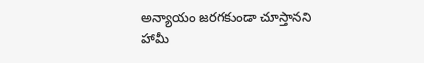అన్యాయం జరగకుండా చూస్తానని హామీ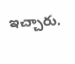ఇచ్చారు.